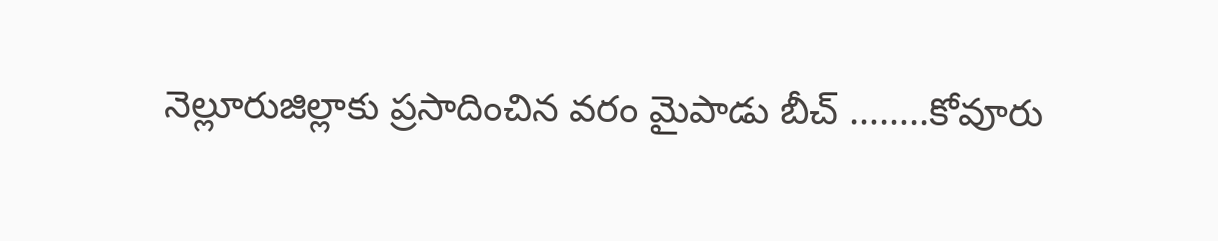నెల్లూరుజిల్లాకు ప్రసాదించిన వరం మైపాడు బీచ్ ……..కోవూరు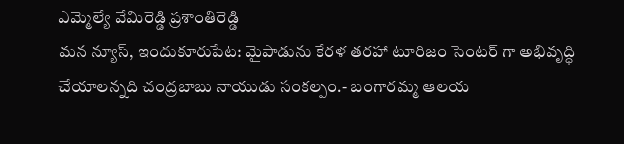ఎమ్మెల్యే వేమిరెడ్డి ప్రశాంతిరెడ్డి
మన న్యూస్, ఇందుకూరుపేట: మైపాడును కేరళ తరహా టూరిజం సెంటర్ గా అభివృద్ధి చేయాలన్నది చంద్రబాబు నాయుడు సంకల్పం.- బంగారమ్మ ఆలయ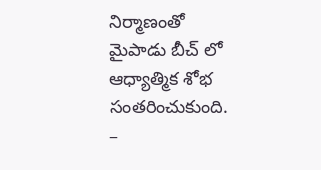నిర్మాణంతో మైపాడు బీచ్ లో ఆధ్యాత్మిక శోభ సంతరించుకుంది. –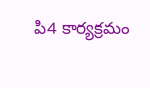పి4 కార్యక్రమం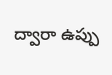ద్వారా ఉప్పు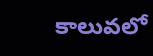కాలువలో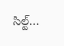సిల్ట్…